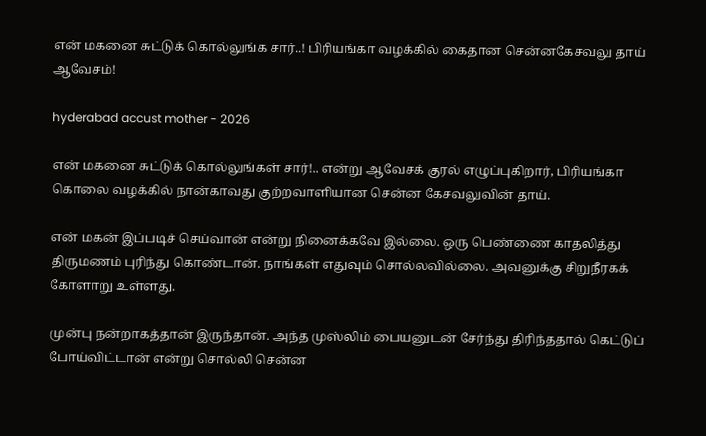என் மகனை சுட்டுக் கொல்லுங்க சார்..! பிரியங்கா வழக்கில் கைதான சென்னகேசவலு தாய் ஆவேசம்!

hyderabad accust mother - 2026

என் மகனை சுட்டுக் கொல்லுங்கள் சார்!.. என்று ஆவேசக் குரல் எழுப்புகிறார், பிரியங்கா கொலை வழக்கில் நான்காவது குற்றவாளியான சென்ன கேசவலுவின் தாய்.

என் மகன் இப்படிச் செய்வான் என்று நினைக்கவே இல்லை. ஒரு பெண்ணை காதலித்து திருமணம் புரிந்து கொண்டான். நாங்கள் எதுவும் சொல்லவில்லை. அவனுக்கு சிறுநீரகக் கோளாறு உள்ளது.

முன்பு நன்றாகத்தான் இருந்தான். அந்த முஸ்லிம் பையனுடன் சேர்ந்து திரிந்ததால் கெட்டுப் போய்விட்டான் என்று சொல்லி சென்ன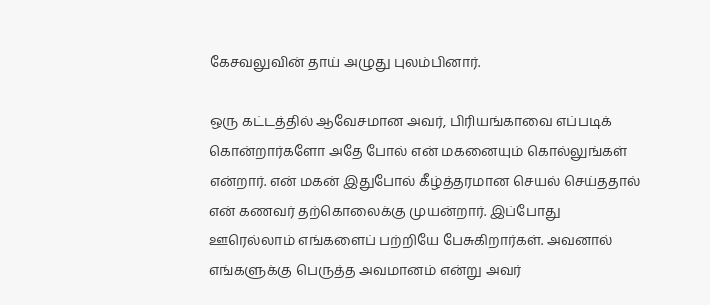கேசவலுவின் தாய் அழுது புலம்பினார்.

ஒரு கட்டத்தில் ஆவேசமான அவர், பிரியங்காவை எப்படிக் கொன்றார்களோ அதே போல் என் மகனையும் கொல்லுங்கள் என்றார். என் மகன் இதுபோல் கீழ்த்தரமான செயல் செய்ததால் என் கணவர் தற்கொலைக்கு முயன்றார். இப்போது ஊரெல்லாம் எங்களைப் பற்றியே பேசுகிறார்கள். அவனால் எங்களுக்கு பெருத்த அவமானம் என்று அவர்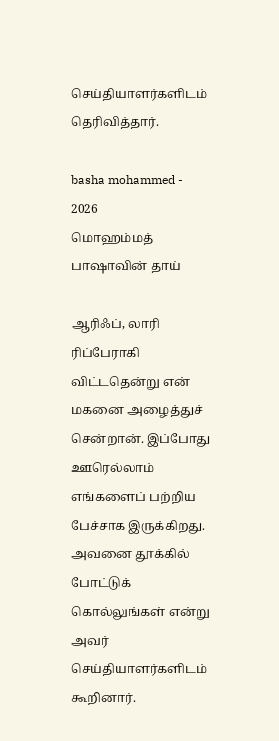செய்தியாளர்களிடம் தெரிவித்தார்.

basha mohammed - 2026
மொஹம்மத் பாஷாவின் தாய்

ஆரிஃப், லாரி ரிப்பேராகி விட்டதென்று என் மகனை அழைத்துச் சென்றான். இப்போது ஊரெல்லாம் எங்களைப் பற்றிய பேச்சாக இருக்கிறது. அவனை தூக்கில் போட்டுக் கொல்லுங்கள் என்று அவர் செய்தியாளர்களிடம் கூறினார்.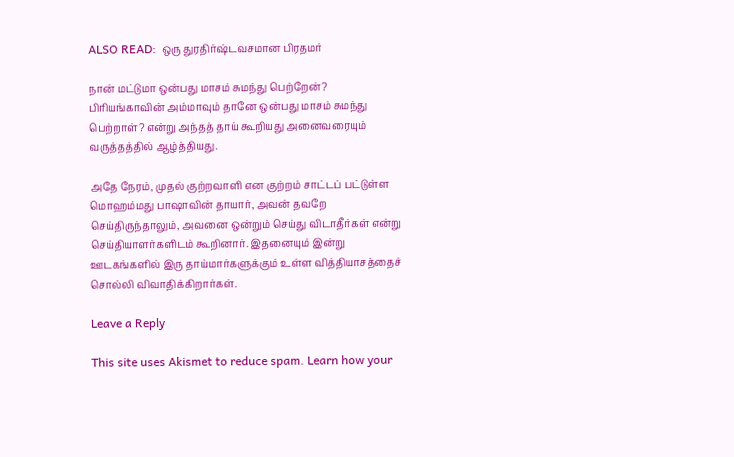ALSO READ:  ஒரு துரதிர்ஷ்டவசமான பிரதமர்

நான் மட்டுமா ஒன்பது மாசம் சுமந்து பெற்றேன்? பிரியங்காவின் அம்மாவும் தானே ஒன்பது மாசம் சுமந்து பெற்றாள்? என்று அந்தத் தாய் கூறியது அனைவரையும் வருத்தத்தில் ஆழ்த்தியது.

அதே நேரம், முதல் குற்றவாளி என குற்றம் சாட்டப் பட்டுள்ள மொஹம்மது பாஷாவின் தாயார், அவன் தவறே செய்திருந்தாலும், அவனை ஒன்றும் செய்து விடாதீர்கள் என்று செய்தியாளர்களிடம் கூறினார். இதனையும் இன்று ஊடகங்களில் இரு தாய்மார்களுக்கும் உள்ள வித்தியாசத்தைச் சொல்லி விவாதிக்கிறார்கள்.

Leave a Reply

This site uses Akismet to reduce spam. Learn how your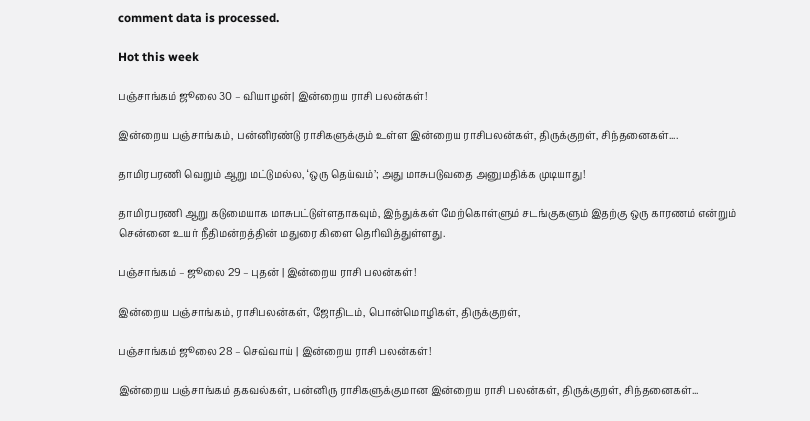comment data is processed.

Hot this week

பஞ்சாங்கம் ஜூலை 30 – வியாழன்| இன்றைய ராசி பலன்கள்!

இன்றைய பஞ்சாங்கம், பன்னிரண்டு ராசிகளுக்கும் உள்ள இன்றைய ராசிபலன்கள், திருக்குறள், சிந்தனைகள்....

தாமிரபரணி வெறும் ஆறு மட்டுமல்ல, ‘ஒரு தெய்வம்’; அது மாசுபடுவதை அனுமதிக்க முடியாது!

தாமிரபரணி ஆறு கடுமையாக மாசுபட்டுள்ளதாகவும், இந்துக்கள் மேற்கொள்ளும் சடங்குகளும் இதற்கு ஒரு காரணம் என்றும் சென்னை உயர் நீதிமன்றத்தின் மதுரை கிளை தெரிவித்துள்ளது.

பஞ்சாங்கம் – ஜூலை 29 – புதன் | இன்றைய ராசி பலன்கள்!

இன்றைய பஞ்சாங்கம், ராசிபலன்கள், ஜோதிடம், பொன்மொழிகள், திருக்குறள்,

பஞ்சாங்கம் ஜூலை 28 – செவ்வாய் | இன்றைய ராசி பலன்கள்!

இன்றைய பஞ்சாங்கம் தகவல்கள், பன்னிரு ராசிகளுக்குமான இன்றைய ராசி பலன்கள், திருக்குறள், சிந்தனைகள்...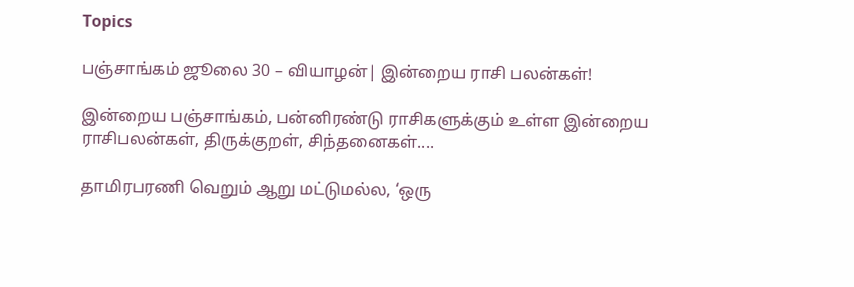Topics

பஞ்சாங்கம் ஜூலை 30 – வியாழன்| இன்றைய ராசி பலன்கள்!

இன்றைய பஞ்சாங்கம், பன்னிரண்டு ராசிகளுக்கும் உள்ள இன்றைய ராசிபலன்கள், திருக்குறள், சிந்தனைகள்....

தாமிரபரணி வெறும் ஆறு மட்டுமல்ல, ‘ஒரு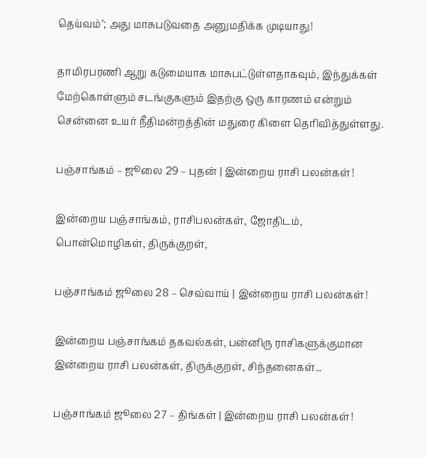தெய்வம்’; அது மாசுபடுவதை அனுமதிக்க முடியாது!

தாமிரபரணி ஆறு கடுமையாக மாசுபட்டுள்ளதாகவும், இந்துக்கள் மேற்கொள்ளும் சடங்குகளும் இதற்கு ஒரு காரணம் என்றும் சென்னை உயர் நீதிமன்றத்தின் மதுரை கிளை தெரிவித்துள்ளது.

பஞ்சாங்கம் – ஜூலை 29 – புதன் | இன்றைய ராசி பலன்கள்!

இன்றைய பஞ்சாங்கம், ராசிபலன்கள், ஜோதிடம், பொன்மொழிகள், திருக்குறள்,

பஞ்சாங்கம் ஜூலை 28 – செவ்வாய் | இன்றைய ராசி பலன்கள்!

இன்றைய பஞ்சாங்கம் தகவல்கள், பன்னிரு ராசிகளுக்குமான இன்றைய ராசி பலன்கள், திருக்குறள், சிந்தனைகள்...

பஞ்சாங்கம் ஜூலை 27 – திங்கள் | இன்றைய ராசி பலன்கள்!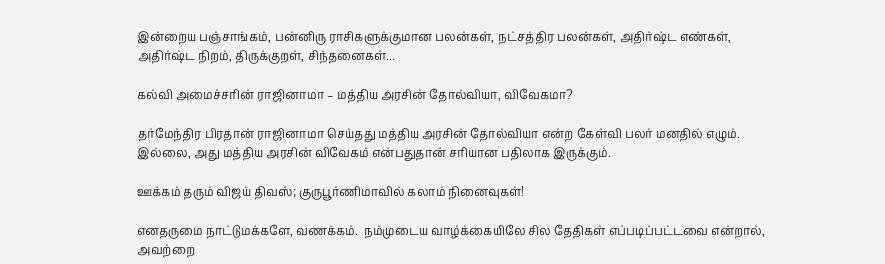இன்றைய பஞ்சாங்கம், பன்னிரு ராசிகளுக்குமான பலன்கள், நட்சத்திர பலன்கள், அதிர்ஷ்ட எண்கள், அதிர்ஷ்ட நிறம், திருக்குறள், சிந்தனைகள்...

கல்வி அமைச்சரின் ராஜினாமா – மத்திய அரசின் தோல்வியா, விவேகமா?

தர்மேந்திர பிரதான் ராஜினாமா செய்தது மத்திய அரசின் தோல்வியா என்ற கேள்வி பலர் மனதில் எழும். இல்லை, அது மத்திய அரசின் விவேகம் என்பதுதான் சரியான பதிலாக இருக்கும்.

ஊக்கம் தரும் விஜய் திவஸ்; குருபூர்ணிமாவில் கலாம் நினைவுகள்!

எனதருமை நாட்டுமக்களே, வணக்கம்.  நம்முடைய வாழ்க்கையிலே சில தேதிகள் எப்படிப்பட்டவை என்றால், அவற்றை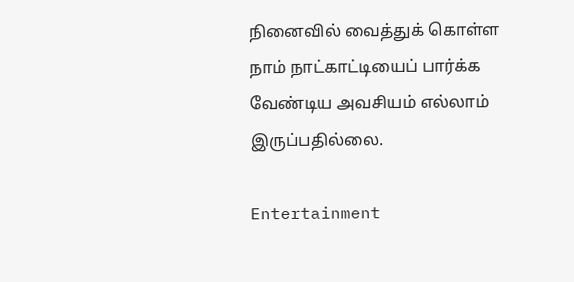நினைவில் வைத்துக் கொள்ள நாம் நாட்காட்டியைப் பார்க்க வேண்டிய அவசியம் எல்லாம் இருப்பதில்லை.

Entertainment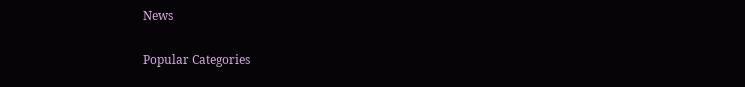News

Popular Categories